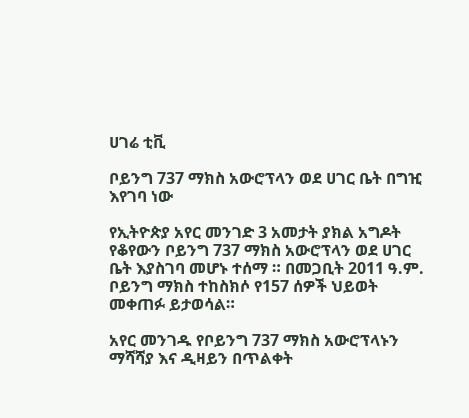ሀገሬ ቲቪ

ቦይንግ 737 ማክስ አውሮፕላን ወደ ሀገር ቤት በግዢ እየገባ ነው

የኢትዮጵያ አየር መንገድ 3 አመታት ያክል አግዶት የቆየውን ቦይንግ 737 ማክስ አውሮፕላን ወደ ሀገር ቤት እያስገባ መሆኑ ተሰማ ። በመጋቢት 2011 ዓ.ም. ቦይንግ ማክስ ተከስክሶ የ157 ሰዎች ህይወት መቀጠፉ ይታወሳል።

አየር መንገዱ የቦይንግ 737 ማክስ አውሮፕላኑን ማሻሻያ እና ዲዛይን በጥልቀት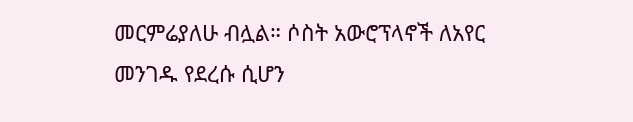መርምሬያለሁ ብሏል። ሶስት አውሮፕላኖች ለአየር መንገዱ የደረሱ ሲሆን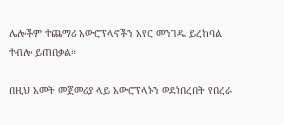ሌሎችም ተጨማሪ አውሮፕላኖችን አየር መንገዱ ይረከባል ተብሎ ይጠበቃል።

በዚህ አመት መጀመሪያ ላይ አውሮፕላኑን ወደነበረበት የበረራ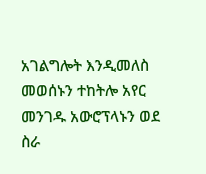አገልግሎት እንዲመለስ መወሰኑን ተከትሎ አየር መንገዱ አውሮፕላኑን ወደ ስራ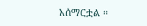አሰማርቷል ።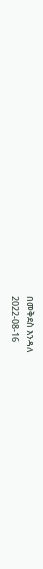በመቅደስ እንዳለ
2022-08-16